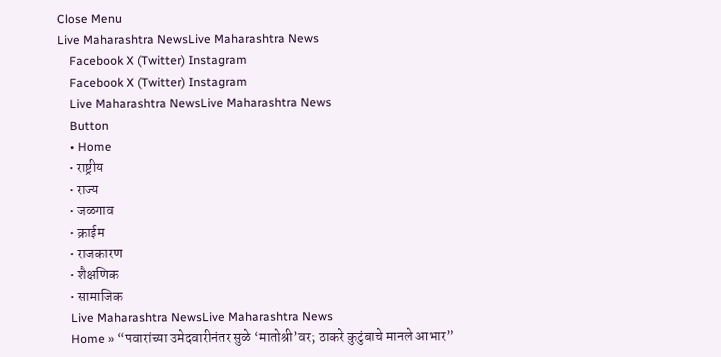Close Menu
Live Maharashtra NewsLive Maharashtra News
    Facebook X (Twitter) Instagram
    Facebook X (Twitter) Instagram
    Live Maharashtra NewsLive Maharashtra News
    Button
    • Home
    • राष्ट्रीय
    • राज्य
    • जळगाव
    • क्राईम
    • राजकारण
    • शैक्षणिक
    • सामाजिक
    Live Maharashtra NewsLive Maharashtra News
    Home » “पवारांच्या उमेदवारीनंतर सुळे ‘मातोश्री’वर; ठाकरे कुटुंबाचे मानले आभार”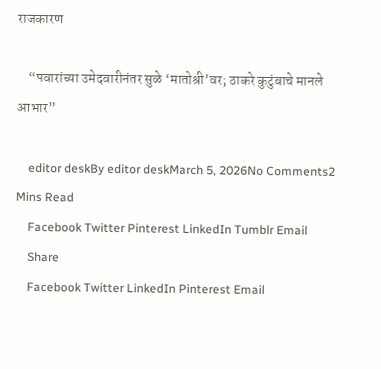राजकारण

    “पवारांच्या उमेदवारीनंतर सुळे ‘मातोश्री’वर; ठाकरे कुटुंबाचे मानले आभार”

    editor deskBy editor deskMarch 5, 2026No Comments2 Mins Read
    Facebook Twitter Pinterest LinkedIn Tumblr Email
    Share
    Facebook Twitter LinkedIn Pinterest Email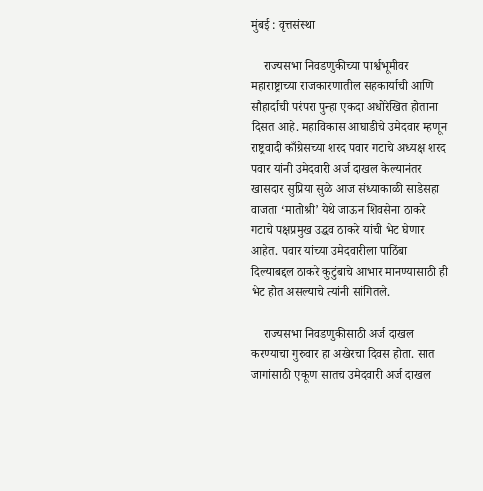मुंबई : वृत्तसंस्था

    राज्यसभा निवडणुकीच्या पार्श्वभूमीवर महाराष्ट्राच्या राजकारणातील सहकार्याची आणि सौहार्दाची परंपरा पुन्हा एकदा अधोरेखित होताना दिसत आहे. महाविकास आघाडीचे उमेदवार म्हणून राष्ट्रवादी काँग्रेसच्या शरद पवार गटाचे अध्यक्ष शरद पवार यांनी उमेदवारी अर्ज दाखल केल्यानंतर खासदार सुप्रिया सुळे आज संध्याकाळी साडेसहा वाजता ‘मातोश्री’ येथे जाऊन शिवसेना ठाकरे गटाचे पक्षप्रमुख उद्धव ठाकरे यांची भेट घेणार आहेत. पवार यांच्या उमेदवारीला पाठिंबा दिल्याबद्दल ठाकरे कुटुंबाचे आभार मानण्यासाठी ही भेट होत असल्याचे त्यांनी सांगितले.

    राज्यसभा निवडणुकीसाठी अर्ज दाखल करण्याचा गुरुवार हा अखेरचा दिवस होता. सात जागांसाठी एकूण सातच उमेदवारी अर्ज दाखल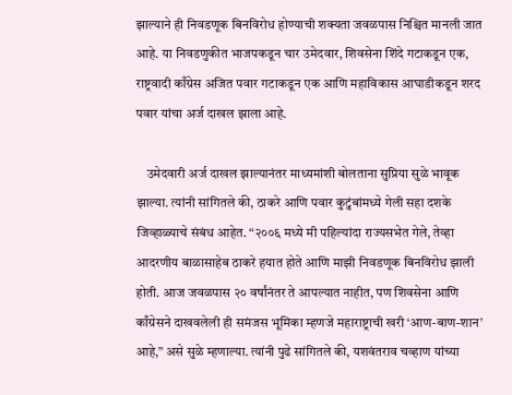झाल्याने ही निवडणूक बिनविरोध होण्याची शक्यता जवळपास निश्चित मानली जात आहे. या निवडणुकीत भाजपकडून चार उमेदवार, शिवसेना शिंदे गटाकडून एक, राष्ट्रवादी काँग्रेस अजित पवार गटाकडून एक आणि महाविकास आघाडीकडून शरद पवार यांचा अर्ज दाखल झाला आहे.

    उमेदवारी अर्ज दाखल झाल्यानंतर माध्यमांशी बोलताना सुप्रिया सुळे भावूक झाल्या. त्यांनी सांगितले की, ठाकरे आणि पवार कुटुंबांमध्ये गेली सहा दशके जिव्हाळ्याचे संबंध आहेत. “२००६ मध्ये मी पहिल्यांदा राज्यसभेत गेले, तेव्हा आदरणीय बाळासाहेब ठाकरे हयात होते आणि माझी निवडणूक बिनविरोध झाली होती. आज जवळपास २० वर्षांनंतर ते आपल्यात नाहीत, पण शिवसेना आणि काँग्रेसने दाखवलेली ही समंजस भूमिका म्हणजे महाराष्ट्राची खरी ‘आण-बाण-शान’ आहे,” असे सुळे म्हणाल्या. त्यांनी पुढे सांगितले की, यशवंतराव चव्हाण यांच्या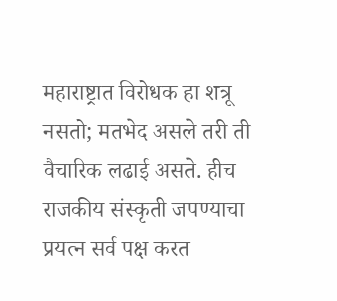महाराष्ट्रात विरोधक हा शत्रू नसतो; मतभेद असले तरी ती वैचारिक लढाई असते. हीच राजकीय संस्कृती जपण्याचा प्रयत्न सर्व पक्ष करत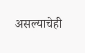असल्याचेही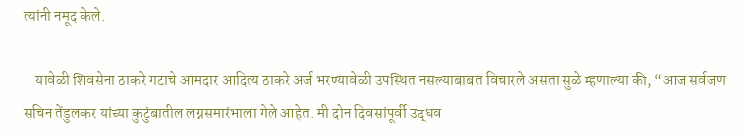त्यांनी नमूद केले.

    यावेळी शिवसेना ठाकरे गटाचे आमदार आदित्य ठाकरे अर्ज भरण्यावेळी उपस्थित नसल्याबाबत विचारले असता सुळे म्हणाल्या की, “आज सर्वजण सचिन तेंडुलकर यांच्या कुटुंबातील लग्नसमारंभाला गेले आहेत. मी दोन दिवसांपूर्वी उद्धव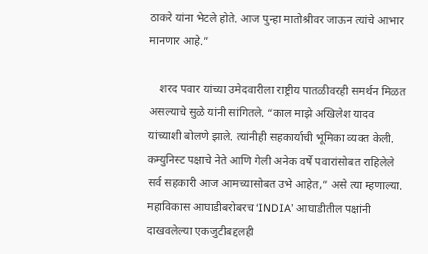ठाकरे यांना भेटले होते. आज पुन्हा मातोश्रीवर जाऊन त्यांचे आभार मानणार आहे.”

    शरद पवार यांच्या उमेदवारीला राष्ट्रीय पातळीवरही समर्थन मिळत असल्याचे सुळे यांनी सांगितले. “काल माझे अखिलेश यादव यांच्याशी बोलणे झाले. त्यांनीही सहकार्याची भूमिका व्यक्त केली. कम्युनिस्ट पक्षाचे नेते आणि गेली अनेक वर्षे पवारांसोबत राहिलेले सर्व सहकारी आज आमच्यासोबत उभे आहेत,” असे त्या म्हणाल्या. महाविकास आघाडीबरोबरच ‘INDIA’ आघाडीतील पक्षांनी दाखवलेल्या एकजुटीबद्दलही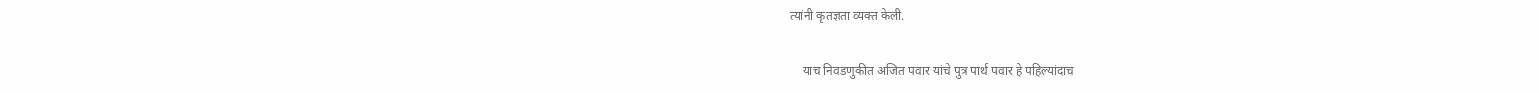त्यांनी कृतज्ञता व्यक्त केली.

    याच निवडणुकीत अजित पवार यांचे पुत्र पार्थ पवार हे पहिल्यांदाच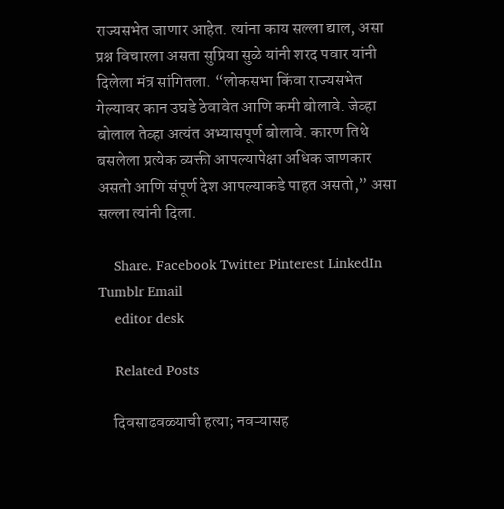राज्यसभेत जाणार आहेत. त्यांना काय सल्ला द्याल, असा प्रश्न विचारला असता सुप्रिया सुळे यांनी शरद पवार यांनी दिलेला मंत्र सांगितला. “लोकसभा किंवा राज्यसभेत गेल्यावर कान उघडे ठेवावेत आणि कमी बोलावे. जेव्हा बोलाल तेव्हा अत्यंत अभ्यासपूर्ण बोलावे. कारण तिथे बसलेला प्रत्येक व्यक्ती आपल्यापेक्षा अधिक जाणकार असतो आणि संपूर्ण देश आपल्याकडे पाहत असतो,” असा सल्ला त्यांनी दिला.

    Share. Facebook Twitter Pinterest LinkedIn Tumblr Email
    editor desk

    Related Posts

    दिवसाढवळ्याची हत्या; नवऱ्यासह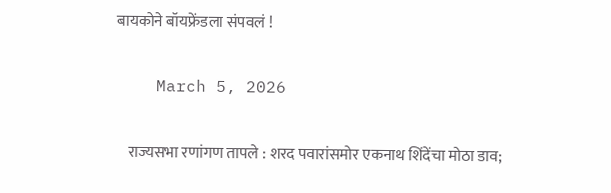बायकोने बॉयफ्रेंडला संपवलं !

    March 5, 2026

    राज्यसभा रणांगण तापले : शरद पवारांसमोर एकनाथ शिंदेंचा मोठा डाव;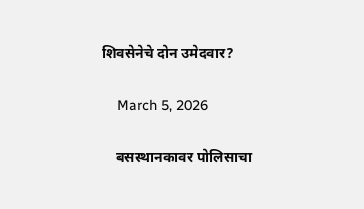शिवसेनेचे दोन उमेदवार?

    March 5, 2026

    बसस्थानकावर पोलिसाचा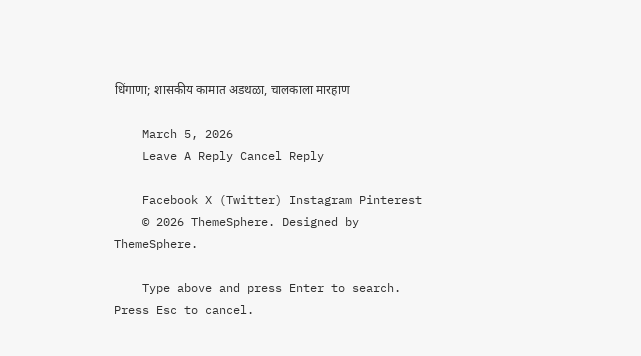धिंगाणा; शासकीय कामात अडथळा, चालकाला मारहाण

    March 5, 2026
    Leave A Reply Cancel Reply

    Facebook X (Twitter) Instagram Pinterest
    © 2026 ThemeSphere. Designed by ThemeSphere.

    Type above and press Enter to search. Press Esc to cancel.